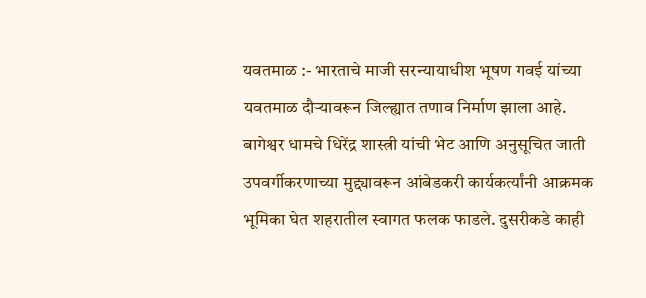यवतमाळ :- भारताचे माजी सरन्यायाधीश भूषण गवई यांच्या यवतमाळ दौऱ्यावरून जिल्ह्यात तणाव निर्माण झाला आहे. बागेश्वर धामचे धिरेंद्र शास्त्री यांची भेट आणि अनुसूचित जाती उपवर्गीकरणाच्या मुद्द्यावरून आंबेडकरी कार्यकर्त्यांनी आक्रमक भूमिका घेत शहरातील स्वागत फलक फाडले. दुसरीकडे काही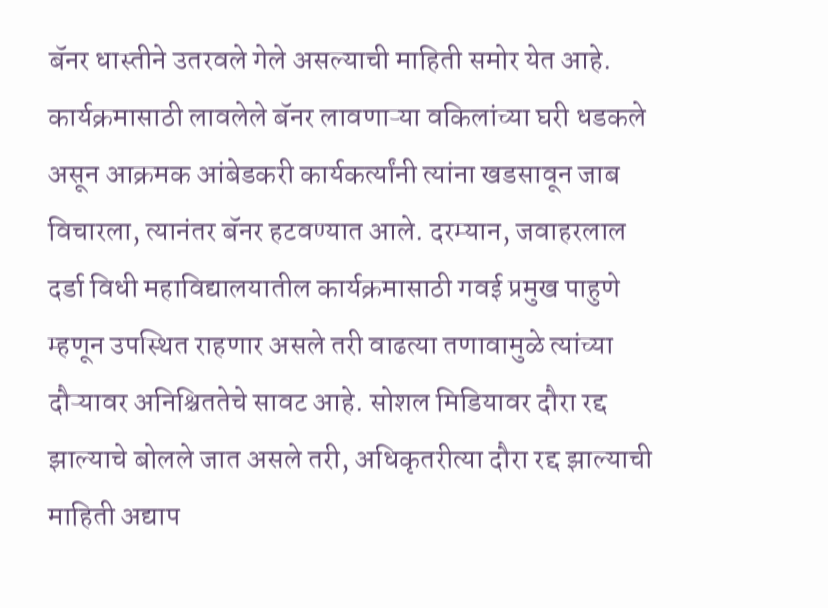बॅनर धास्तीने उतरवले गेले असल्याची माहिती समोर येत आहे. कार्यक्रमासाठी लावलेले बॅनर लावणाऱ्या वकिलांच्या घरी धडकले असून आक्रमक आंबेडकरी कार्यकर्त्यांनी त्यांना खडसावून जाब विचारला, त्यानंतर बॅनर हटवण्यात आले. दरम्यान, जवाहरलाल दर्डा विधी महाविद्यालयातील कार्यक्रमासाठी गवई प्रमुख पाहुणे म्हणून उपस्थित राहणार असले तरी वाढत्या तणावामुळे त्यांच्या दौऱ्यावर अनिश्चिततेचे सावट आहे. सोशल मिडियावर दौरा रद्द झाल्याचे बोलले जात असले तरी, अधिकृतरीत्या दौरा रद्द झाल्याची माहिती अद्याप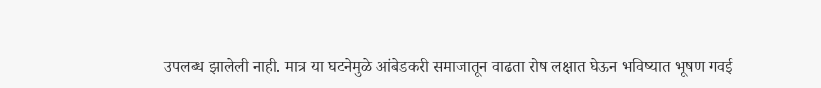उपलब्ध झालेली नाही. मात्र या घटनेमुळे आंबेडकरी समाजातून वाढता रोष लक्षात घेऊन भविष्यात भूषण गवई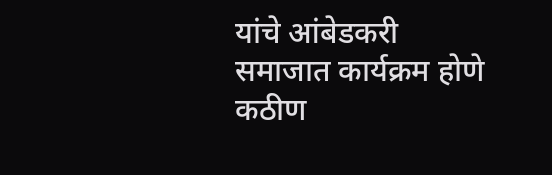यांचे आंबेडकरी समाजात कार्यक्रम होणे कठीण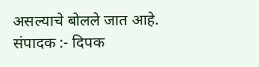असल्याचे बोलले जात आहे.
संपादक :- दिपक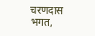चरणदास भगत,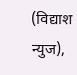(विद्याश न्युज),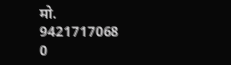मो. 9421717068
0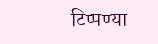टिप्पण्या